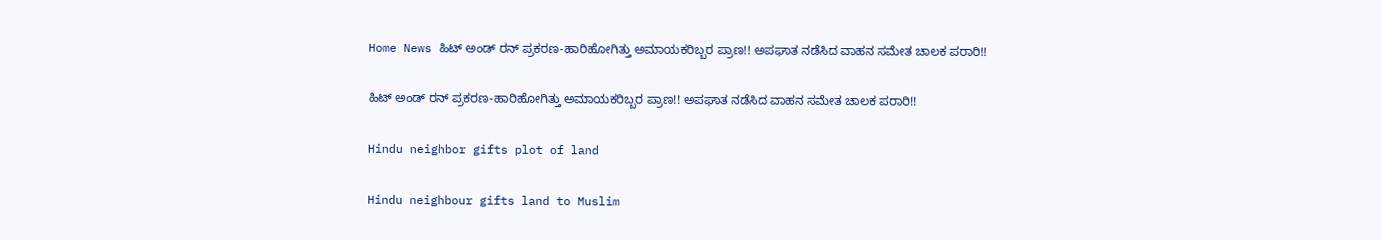Home News ಹಿಟ್ ಅಂಡ್ ರನ್ ಪ್ರಕರಣ-ಹಾರಿಹೋಗಿತ್ತು ಅಮಾಯಕರಿಬ್ಬರ ಪ್ರಾಣ!! ಅಪಘಾತ ನಡೆಸಿದ ವಾಹನ ಸಮೇತ ಚಾಲಕ ಪರಾರಿ!!

ಹಿಟ್ ಅಂಡ್ ರನ್ ಪ್ರಕರಣ-ಹಾರಿಹೋಗಿತ್ತು ಅಮಾಯಕರಿಬ್ಬರ ಪ್ರಾಣ!! ಅಪಘಾತ ನಡೆಸಿದ ವಾಹನ ಸಮೇತ ಚಾಲಕ ಪರಾರಿ!!

Hindu neighbor gifts plot of land

Hindu neighbour gifts land to Muslim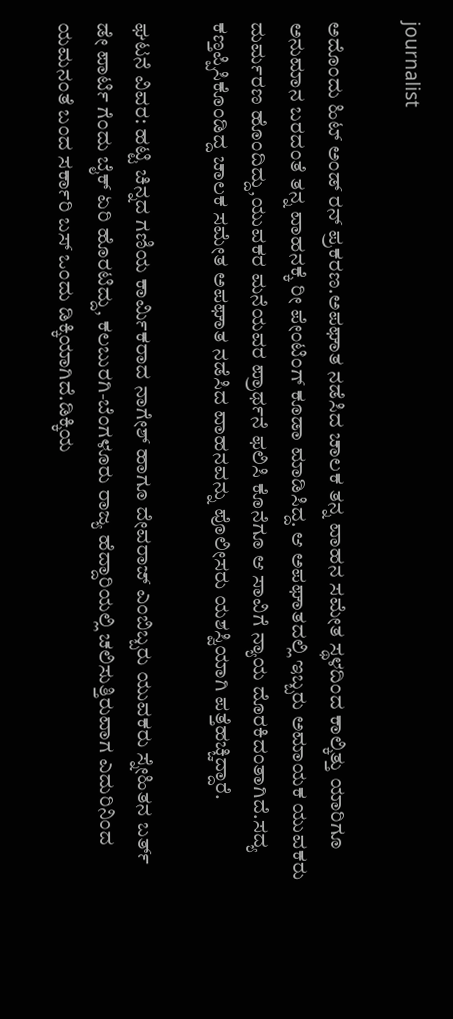journalist

ಅದೊಂದು ಹಿಟ್ ಅಂಡ್ ರನ್ ಪ್ರಕರಣ.ಅಪಘಾತ ನಡೆಸಿದ ಚಾಲಕ ತನ್ನ ವಾಹನ ಸಮೇತ ಸ್ಥಳದಿಂದ ಕಾಲ್ಕಿತ್ತು ಯಾರಿಗೂ ಅನುಮಾನ ಬರದಂತೆ ತನ್ನ ವಾಹನಕ್ಕೆ ರೀ ಪೇಂಟಿಂಗ್ ಕೂಡಾ ಮಾಡಿಸಿದ್ದ. ಆ ಅಪಘಾತದಲ್ಲಿ ಇಬ್ಬರು ಅಮಾಯಕ ಯುವಕರು ದುರ್ಮರಣ ಹೊಂದಿದ್ದು,ಯುವಕರ ಮನೆಯವರ ಪ್ರಾರ್ಥನೆ ಫಲಿಸಿ ಕೊನೆಗೂ ಆ ಸಾವಿಗೆ ನ್ಯಾಯ ದೊರಕಿದಂತಾಗಿದೆ.ಸದ್ಯ ಕಣ್ತಪ್ಪಿಸಿಕೊಂಡಿದ್ದ ಚಾಲಕ ಸಮೇತ ಅಪಘಾತ ನಡೆಸಿದ ವಾಹನವನ್ನು ಪೊಲೀಸರು ಯಶಸ್ವಿಯಾಗಿ ಪತ್ತೆಹಚ್ಚಿದ್ದಾರೆ.

ಘಟನೆ ವಿವರ: ಹಟ್ಟಿ ಚಿನ್ನದ ಗಣಿಯ ಕಾರ್ಮಿಕರಾದ ನಾಗೇಶ್ ಹಾಗೂ ದೇವರಾಜ್ ಎಂಬಿಬ್ಬರು ಯುವಕರು ಸ್ನೇಹಿತನ ಬರ್ತ್ ಡೇ ಪಾರ್ಟಿ ಗೆಂದು ಬೈಕ್ ಏರಿ ಹೊರಟಿದ್ದು, ಕಲಬುರಗಿ-ಬೆಂಗಳೂರು ರಾಜ್ಯ ಹೆದ್ದಾರಿಯಲ್ಲಿ ಚಲಿಸುತ್ತಿರುವಾಗ ಎದುರಿನಿಂದ ಯಮನಂತೆ ಬಂದ ಸರ್ಕಾರಿ ಬಸ್ ಒಂದು ಡಿಕ್ಕಿಯಾಗಿದೆ.ಡಿಕ್ಕಿಯ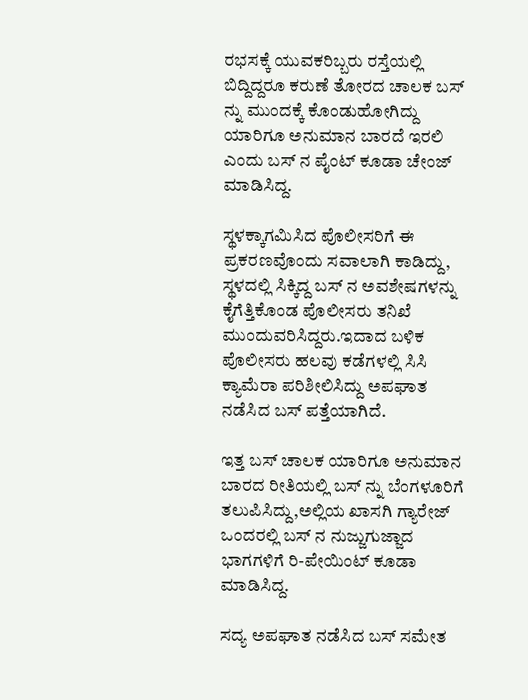ರಭಸಕ್ಕೆ ಯುವಕರಿಬ್ಬರು ರಸ್ತೆಯಲ್ಲಿ ಬಿದ್ದಿದ್ದರೂ ಕರುಣೆ ತೋರದ ಚಾಲಕ ಬಸ್ ನ್ನು ಮುಂದಕ್ಕೆ ಕೊಂಡುಹೋಗಿದ್ದು ಯಾರಿಗೂ ಅನುಮಾನ ಬಾರದೆ ಇರಲಿ ಎಂದು ಬಸ್ ನ ಪೈಂಟ್ ಕೂಡಾ ಚೇಂಜ್ ಮಾಡಿಸಿದ್ದ.

ಸ್ಥಳಕ್ಕಾಗಮಿಸಿದ ಪೊಲೀಸರಿಗೆ ಈ ಪ್ರಕರಣವೊಂದು ಸವಾಲಾಗಿ ಕಾಡಿದ್ದು, ಸ್ಥಳದಲ್ಲಿ ಸಿಕ್ಕಿದ್ದ ಬಸ್ ನ ಅವಶೇಷಗಳನ್ನು ಕೈಗೆತ್ತಿಕೊಂಡ ಪೊಲೀಸರು ತನಿಖೆ ಮುಂದುವರಿಸಿದ್ದರು.ಇದಾದ ಬಳಿಕ ಪೊಲೀಸರು ಹಲವು ಕಡೆಗಳಲ್ಲಿ ಸಿಸಿ ಕ್ಯಾಮೆರಾ ಪರಿಶೀಲಿಸಿದ್ದು ಅಪಘಾತ ನಡೆಸಿದ ಬಸ್ ಪತ್ತೆಯಾಗಿದೆ.

ಇತ್ತ ಬಸ್ ಚಾಲಕ ಯಾರಿಗೂ ಅನುಮಾನ ಬಾರದ ರೀತಿಯಲ್ಲಿ ಬಸ್ ನ್ನು ಬೆಂಗಳೂರಿಗೆ ತಲುಪಿಸಿದ್ದು,ಅಲ್ಲಿಯ ಖಾಸಗಿ ಗ್ಯಾರೇಜ್ ಒಂದರಲ್ಲಿ ಬಸ್ ನ ನುಜ್ಜುಗುಜ್ಜಾದ ಭಾಗಗಳಿಗೆ ರಿ-ಪೇಯಿಂಟ್ ಕೂಡಾ ಮಾಡಿಸಿದ್ದ.

ಸದ್ಯ ಅಪಘಾತ ನಡೆಸಿದ ಬಸ್ ಸಮೇತ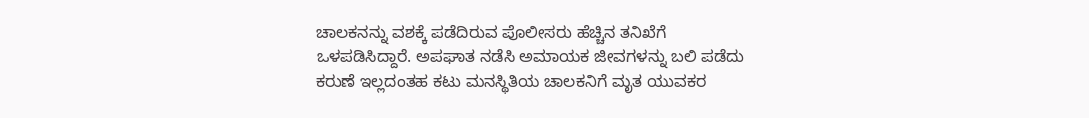ಚಾಲಕನನ್ನು ವಶಕ್ಕೆ ಪಡೆದಿರುವ ಪೊಲೀಸರು ಹೆಚ್ಚಿನ ತನಿಖೆಗೆ ಒಳಪಡಿಸಿದ್ದಾರೆ. ಅಪಘಾತ ನಡೆಸಿ ಅಮಾಯಕ ಜೀವಗಳನ್ನು ಬಲಿ ಪಡೆದು ಕರುಣೆ ಇಲ್ಲದಂತಹ ಕಟು ಮನಸ್ಥಿತಿಯ ಚಾಲಕನಿಗೆ ಮೃತ ಯುವಕರ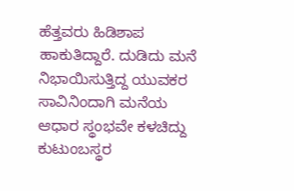ಹೆತ್ತವರು ಹಿಡಿಶಾಪ ಹಾಕುತಿದ್ದಾರೆ. ದುಡಿದು ಮನೆ ನಿಭಾಯಿಸುತ್ತಿದ್ದ ಯುವಕರ ಸಾವಿನಿಂದಾಗಿ ಮನೆಯ ಆಧಾರ ಸ್ಥಂಭವೇ ಕಳಚಿದ್ದು ಕುಟುಂಬಸ್ಥರ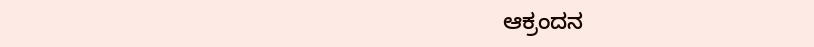ಆಕ್ರಂದನ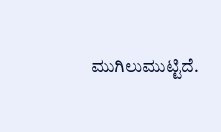ಮುಗಿಲುಮುಟ್ಟಿದೆ.